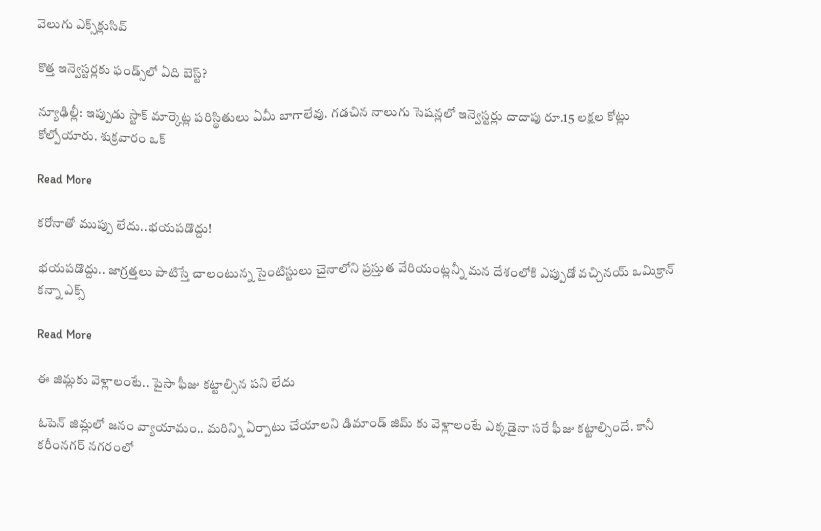వెలుగు ఎక్స్‌క్లుసివ్

కొత్త ఇన్వెస్టర్లకు ఫండ్స్‌‌లో ఏది బెస్ట్?

న్యూఢిల్లీ: ఇప్పుడు స్టాక్ మార్కెట్ల పరిస్థితులు ఏమీ బాగాలేవు. గడచిన నాలుగు సెషన్లలో ఇన్వెస్టర్లు దాదాపు రూ.15 లక్షల కోట్లు కోల్పోయారు. శుక్రవారం ఒక్

Read More

కరోనాతో ముప్పు లేదు..భయపడొద్దు!

భయపడొద్దు.. జాగ్రత్తలు పాటిస్తే చాలంటున్న సైంటిస్టులు చైనాలోని ప్రస్తుత వేరియంట్లన్నీ మన దేశంలోకి ఎప్పుడో వచ్చినయ్ ఒమిక్రాన్ కన్నా ఎక్స్

Read More

ఈ జిమ్లకు వెళ్లాలంటే.. పైసా ఫీజు కట్టాల్సిన పని లేదు

ఓపెన్ జిమ్లలో జనం వ్యాయామం.. మరిన్ని ఏర్పాటు చేయాలని డిమాండ్ జిమ్ కు వెళ్లాలంటే ఎక్కడైనా సరే ఫీజు కట్టాల్సిందే. కానీ కరీంనగర్ నగరంలో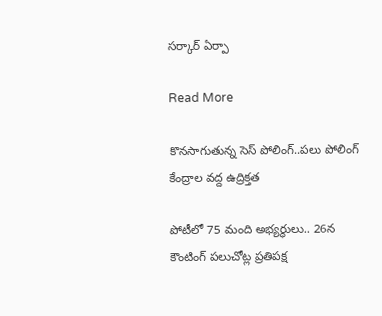సర్కార్ ఏర్పా

Read More

కొనసాగుతున్న సెస్ పోలింగ్..పలు పోలింగ్ కేంద్రాల వద్ద ఉద్రిక్తత

పోటీలో 75 మంది అభ్యర్థులు.. 26న కౌంటింగ్ పలుచోట్ల ప్రతిపక్ష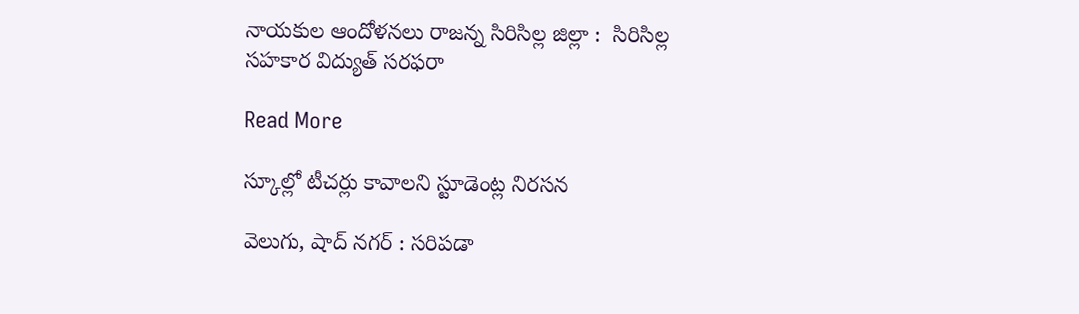నాయకుల ఆందోళనలు రాజన్న సిరిసిల్ల జిల్లా :  సిరిసిల్ల  సహకార విద్యుత్ సరఫరా

Read More

స్కూల్లో టీచర్లు కావాలని స్టూడెంట్ల నిరసన

వెలుగు, షాద్ నగర్ : సరిపడా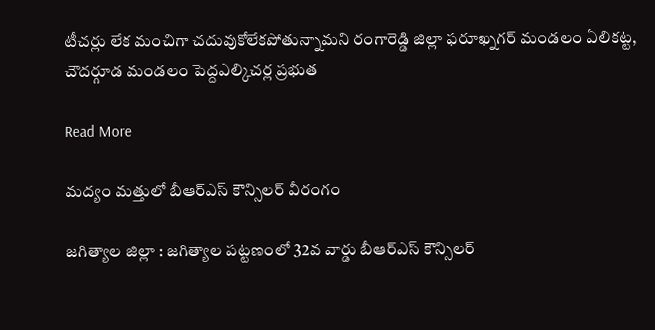టీచర్లు లేక మంచిగా చదువుకోలేకపోతున్నామని రంగారెడ్డి జిల్లా ఫరూఖ్నగర్ మండలం ఏలికట్ట, చౌదర్గూడ మండలం పెద్దఎల్కిచర్ల ప్రభుత

Read More

మద్యం మత్తులో బీఆర్ఎస్ కౌన్సిలర్ వీరంగం

జగిత్యాల జిల్లా : జగిత్యాల పట్టణంలో 32వ వార్డు బీఆర్ఎస్ కౌన్సిలర్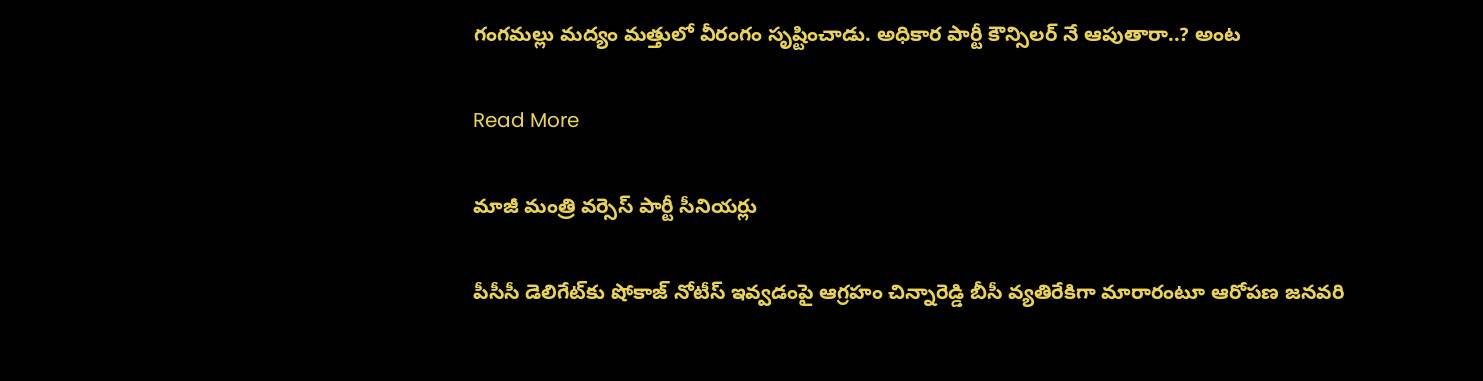గంగమల్లు మద్యం మత్తులో వీరంగం సృష్టించాడు. అధికార పార్టీ కౌన్సిలర్ నే ఆపుతారా..? అంట

Read More

మాజీ మంత్రి వర్సెస్‌ పార్టీ సీనియర్లు

పీసీసీ డెలిగేట్‌కు షోకాజ్‌ నోటీస్‌ ఇవ్వడంపై ఆగ్రహం చిన్నారెడ్డి బీసీ వ్యతిరేకిగా మారారంటూ ఆరోపణ జనవరి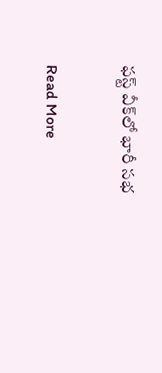ఫస్ట్ వీక్‌లో భారీ సభ

Read More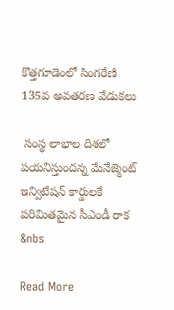కొత్తగూడెంలో సింగరేణి 135వ అవతరణ వేడుకలు

 సంస్థ లాభాల దిశలో పయనిస్తుందన్న మేనేజ్మెంట్     ఇన్విటేషన్ కార్డులకే  పరిమితమైన సీఎండీ రాక    &nbs

Read More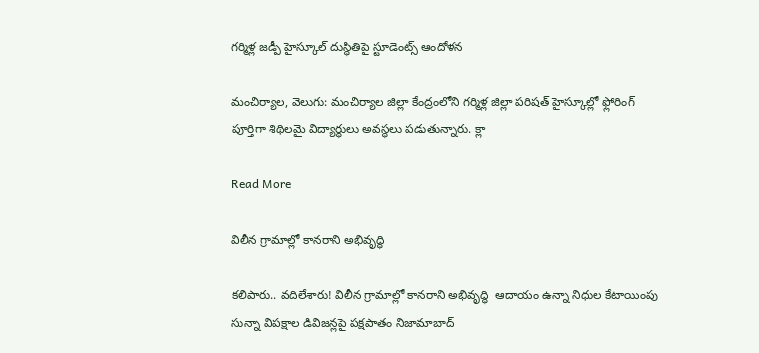గర్మిళ్ల జడ్పీ హైస్కూల్ దుస్థితిపై స్టూడెంట్స్ ఆందోళన

మంచిర్యాల, వెలుగు: మంచిర్యాల జిల్లా కేంద్రంలోని గర్మిళ్ల జిల్లా పరిషత్ హైస్కూల్లో ఫ్లోరింగ్ పూర్తిగా శిథిలమై విద్యార్థులు అవస్థలు పడుతున్నారు. క్లా

Read More

విలీన గ్రామాల్లో కానరాని అభివృద్ధి

కలిపారు.. వదిలేశారు! విలీన గ్రామాల్లో కానరాని అభివృద్ధి  ఆదాయం ఉన్నా నిధుల కేటాయింపు సున్నా విపక్షాల డివిజన్లపై పక్షపాతం నిజామాబాద్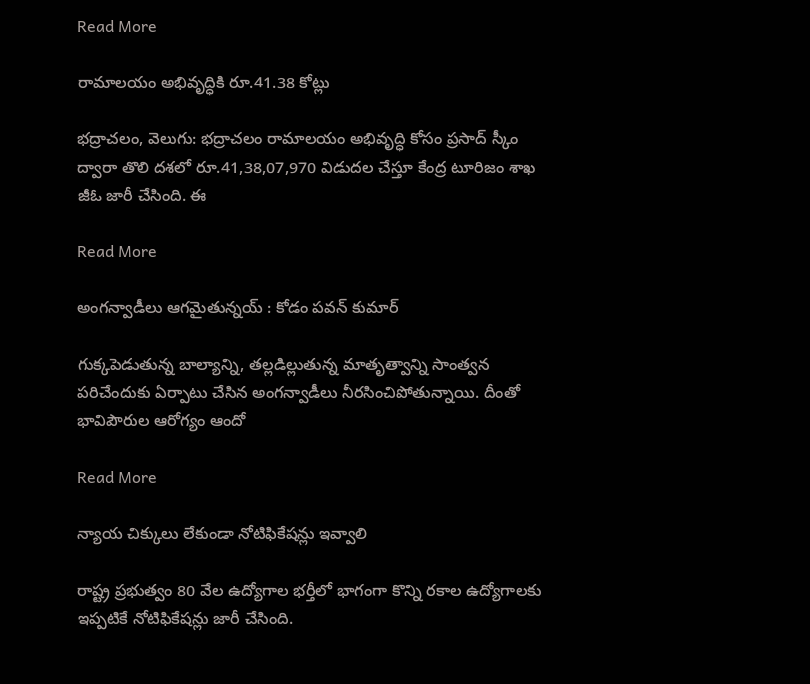Read More

రామాలయం అభివృద్ధికి రూ.41.38 కోట్లు

భద్రాచలం, వెలుగు: భద్రాచలం రామాలయం అభివృద్ధి కోసం ప్రసాద్ స్కీం ద్వారా తొలి దశలో రూ.41,38,07,970 విడుదల చేస్తూ కేంద్ర టూరిజం శాఖ జీఓ జారీ చేసింది. ఈ

Read More

అంగన్వాడీలు ఆగమైతున్నయ్ : కోడం పవన్ కుమార్

గుక్కపెడుతున్న బాల్యాన్ని, తల్లడిల్లుతున్న మాతృత్వాన్ని సాంత్వన పరిచేందుకు ఏర్పాటు చేసిన అంగన్వాడీలు నీరసించిపోతున్నాయి. దీంతో భావిపౌరుల ఆరోగ్యం ఆందో

Read More

న్యాయ చిక్కులు లేకుండా నోటిఫికేషన్లు ఇవ్వాలి

రాష్ట్ర ప్రభుత్వం 80 వేల ఉద్యోగాల భర్తీలో భాగంగా కొన్ని రకాల ఉద్యోగాలకు ఇప్పటికే నోటిఫికేషన్లు జారీ చేసింది.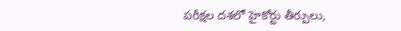పరీక్షల దశలో హైకోర్టు తీర్పులు,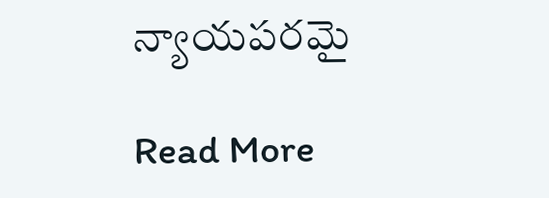న్యాయపరమై

Read More